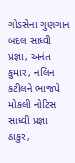ગોડસેના ગુણગાન બદલ સાધ્વી પ્રજ્ઞા, અનંત કુમાર, નલિન કટીલને ભાજપે મોકલી નોટિસ
સાધ્વી પ્રજ્ઞા ઠાકુર,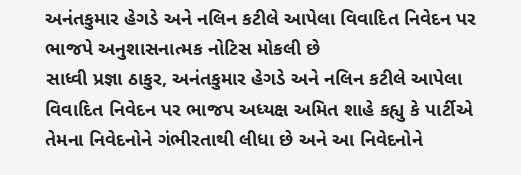અનંતકુમાર હેગડે અને નલિન કટીલે આપેલા વિવાદિત નિવેદન પર ભાજપે અનુશાસનાત્મક નોટિસ મોકલી છે
સાધ્વી પ્રજ્ઞા ઠાકુર, અનંતકુમાર હેગડે અને નલિન કટીલે આપેલા વિવાદિત નિવેદન પર ભાજપ અધ્યક્ષ અમિત શાહે કહ્યુ કે પાર્ટીએ તેમના નિવેદનોને ગંભીરતાથી લીધા છે અને આ નિવેદનોને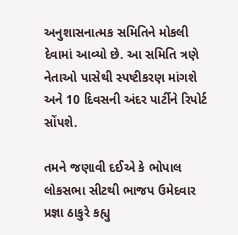અનુશાસનાત્મક સમિતિને મોકલી દેવામાં આવ્યો છે. આ સમિતિ ત્રણે નેતાઓ પાસેથી સ્પષ્ટીકરણ માંગશે અને 10 દિવસની અંદર પાર્ટીને રિપોર્ટ સોંપશે.

તમને જણાવી દઈએ કે ભોપાલ લોકસભા સીટથી ભાજપ ઉમેદવાર પ્રજ્ઞા ઠાકુરે કહ્યુ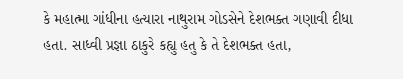કે મહાત્મા ગાંધીના હત્યારા નાથુરામ ગોડસેને દેશભક્ત ગણાવી દીધા હતા. સાધ્વી પ્રજ્ઞા ઠાકુરે કહ્યુ હતુ કે તે દેશભક્ત હતા,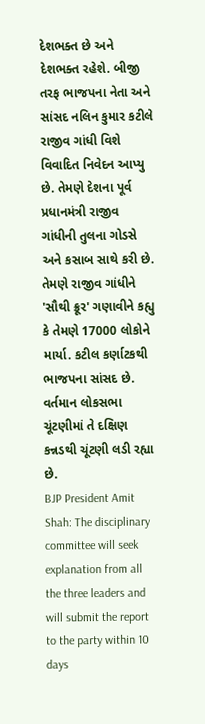દેશભક્ત છે અને દેશભક્ત રહેશે. બીજી તરફ ભાજપના નેતા અને સાંસદ નલિન કુમાર કટીલે રાજીવ ગાંધી વિશે વિવાદિત નિવેદન આપ્યુ છે. તેમણે દેશના પૂર્વ પ્રધાનમંત્રી રાજીવ ગાંધીની તુલના ગોડસે અને કસાબ સાથે કરી છે. તેમણે રાજીવ ગાંધીને 'સૌથી ક્રૂર' ગણાવીને કહ્યુ કે તેમણે 17000 લોકોને માર્યા. કટીલ કર્ણાટકથી ભાજપના સાંસદ છે. વર્તમાન લોકસભા ચૂંટણીમાં તે દક્ષિણ કન્નડથી ચૂંટણી લડી રહ્યા છે.
BJP President Amit Shah: The disciplinary committee will seek explanation from all the three leaders and will submit the report to the party within 10 days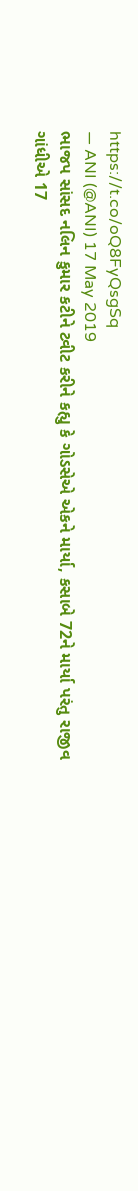https://t.co/oQ8FyQsgSq
— ANI (@ANI) 17 May 2019
ભાજપ સાંસદ નલિન કુમાર કટીને ટ્વીટ કરીને કહ્યુ કે ગોડસેએ એકને માર્યા, કસાબે 72ને માર્યા પરંતુ રાજીવ ગાંધીએ 17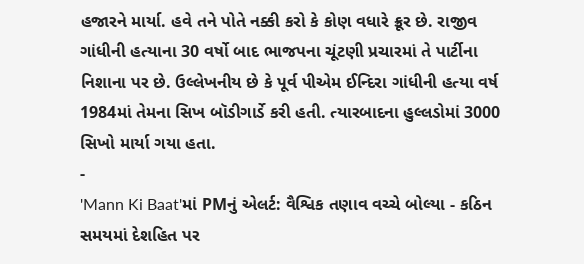હજારને માર્યા. હવે તને પોતે નક્કી કરો કે કોણ વધારે ક્રૂર છે. રાજીવ ગાંધીની હત્યાના 30 વર્ષો બાદ ભાજપના ચૂંટણી પ્રચારમાં તે પાર્ટીના નિશાના પર છે. ઉલ્લેખનીય છે કે પૂર્વ પીએમ ઈન્દિરા ગાંધીની હત્યા વર્ષ 1984માં તેમના સિખ બૉડીગાર્ડે કરી હતી. ત્યારબાદના હુલ્લડોમાં 3000 સિખો માર્યા ગયા હતા.
-
'Mann Ki Baat'માં PMનું એલર્ટ: વૈશ્વિક તણાવ વચ્ચે બોલ્યા - કઠિન સમયમાં દેશહિત પર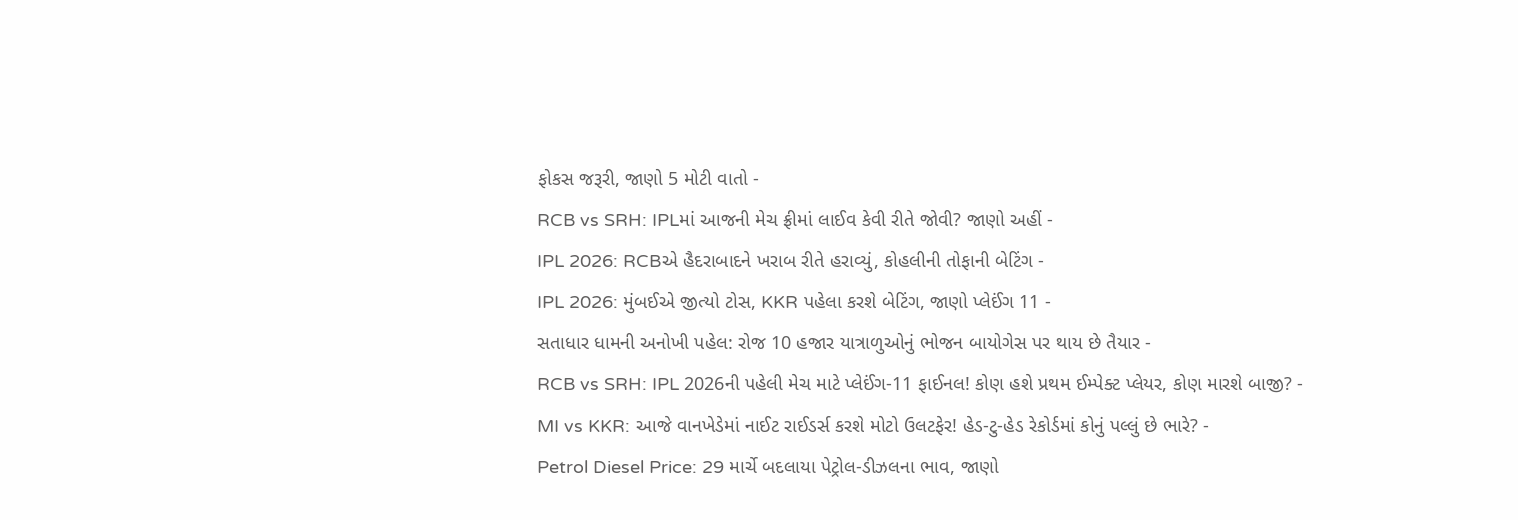ફોકસ જરૂરી, જાણો 5 મોટી વાતો -
RCB vs SRH: IPLમાં આજની મેચ ફ્રીમાં લાઈવ કેવી રીતે જોવી? જાણો અહીં -
IPL 2026: RCBએ હૈદરાબાદને ખરાબ રીતે હરાવ્યું, કોહલીની તોફાની બેટિંગ -
IPL 2026: મુંબઈએ જીત્યો ટોસ, KKR પહેલા કરશે બેટિંગ, જાણો પ્લેઈંગ 11 -
સતાધાર ધામની અનોખી પહેલ: રોજ 10 હજાર યાત્રાળુઓનું ભોજન બાયોગેસ પર થાય છે તૈયાર -
RCB vs SRH: IPL 2026ની પહેલી મેચ માટે પ્લેઈંગ-11 ફાઈનલ! કોણ હશે પ્રથમ ઈમ્પેક્ટ પ્લેયર, કોણ મારશે બાજી? -
MI vs KKR: આજે વાનખેડેમાં નાઈટ રાઈડર્સ કરશે મોટો ઉલટફેર! હેડ-ટુ-હેડ રેકોર્ડમાં કોનું પલ્લું છે ભારે? -
Petrol Diesel Price: 29 માર્ચે બદલાયા પેટ્રોલ-ડીઝલના ભાવ, જાણો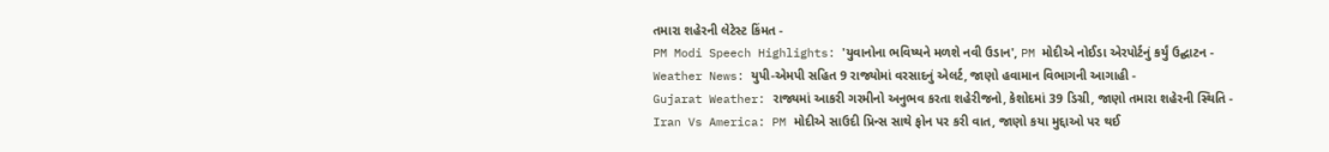તમારા શહેરની લેટેસ્ટ કિંમત -
PM Modi Speech Highlights: 'યુવાનોના ભવિષ્યને મળશે નવી ઉડાન', PM મોદીએ નોઈડા એરપોર્ટનું કર્યું ઉદ્ઘાટન -
Weather News: યુપી-એમપી સહિત 9 રાજ્યોમાં વરસાદનું એલર્ટ, જાણો હવામાન વિભાગની આગાહી -
Gujarat Weather: રાજ્યમાં આકરી ગરમીનો અનુભવ કરતા શહેરીજનો, કેશોદમાં 39 ડિગ્રી, જાણો તમારા શહેરની સ્થિતિ -
Iran Vs America: PM મોદીએ સાઉદી પ્રિન્સ સાથે ફોન પર કરી વાત, જાણો કયા મુદ્દાઓ પર થઈ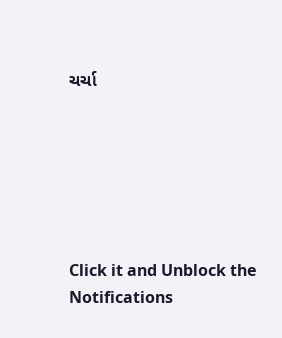ચર્ચા






Click it and Unblock the Notifications